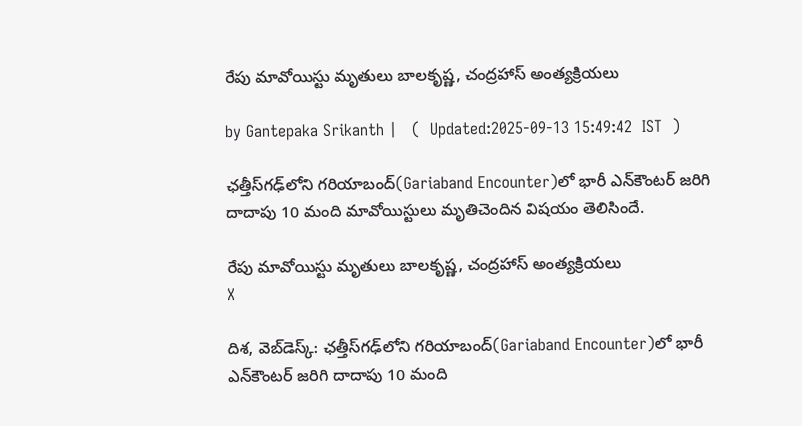రేపు మావోయిస్టు మృతులు బాలకృష్ణ, చంద్రహాస్ అంత్యక్రియలు

by Gantepaka Srikanth |   (  Updated:2025-09-13 15:49:42  IST  )

ఛత్తీస్‌గఢ్‌లోని గరియాబంద్‌(Gariaband Encounter)లో భారీ ఎన్‌కౌంటర్‌ జరిగి దాదాపు 10 మంది మావోయిస్టులు మృతిచెందిన విషయం తెలిసిందే.

రేపు మావోయిస్టు మృతులు బాలకృష్ణ, చంద్రహాస్ అంత్యక్రియలు
X

దిశ, వెబ్‌డెస్క్: ఛత్తీస్‌గఢ్‌లోని గరియాబంద్‌(Gariaband Encounter)లో భారీ ఎన్‌కౌంటర్‌ జరిగి దాదాపు 10 మంది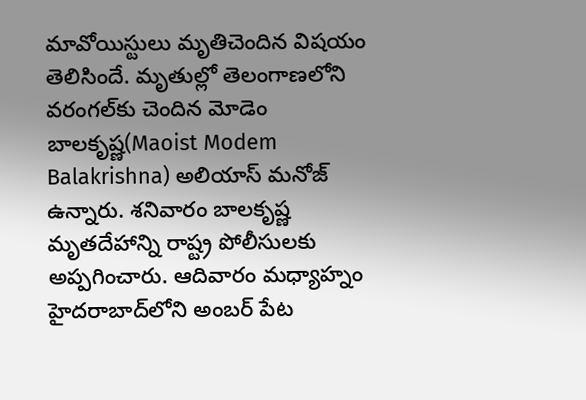మావోయిస్టులు మృతిచెందిన విషయం తెలిసిందే. మృతుల్లో తెలంగాణలోని వరంగల్‌కు చెందిన మోడెం బాలకృష్ణ(Maoist Modem Balakrishna) అలియాస్ మనోజ్ ఉన్నారు. శనివారం బాలకృష్ణ మృతదేహాన్ని రాష్ట్ర పోలీసులకు అప్పగించారు. ఆదివారం మధ్యాహ్నం హైదరాబాద్‌లోని అంబర్ పేట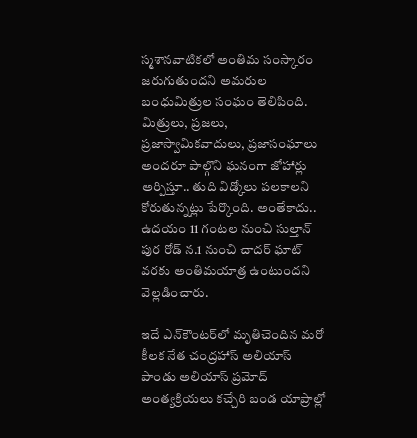స్మశానవాటికలో అంతిమ సంస్కారం జరుగుతుందని అమరుల బంధుమిత్రుల సంఘం తెలిపింది. మిత్రులు, ప్రజలు, ప్రజాస్వామికవాదులు, ప్రజాసంఘాలు అందరూ పాల్గొని ఘనంగా జోహార్లు అర్పిస్తూ.. తుది విడ్కోలు పలకాలని కోరుతున్నట్లు పేర్కొంది. అంతేకాదు.. ఉదయం 11 గంటల నుంచి సుల్తాన్ పుర రోడ్ న.1 నుంచి చాదర్ ఘాట్ వరకు అంతిమయాత్ర ఉంటుందని వెల్లడించారు.

ఇదే ఎన్‌కౌంటర్‌లో మృతిచెందిన మరో కీలక నేత చంద్రహాస్ అలియాస్ పాండు అలియాస్ ప్రమోద్ అంత్యక్రియలు కచ్చేరి బండ యాప్రాల్లో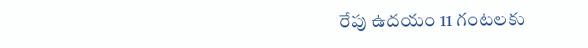రేపు ఉదయం 11 గంటలకు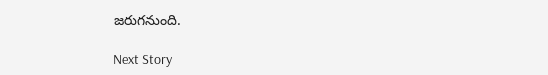జరుగనుంది.

Next Story